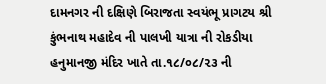દામનગર ની દક્ષિણે બિરાજતા સ્વયંભૂ પ્રાગટય શ્રી કુંભનાથ મહાદેવ ની પાલખી યાત્રા ની રોકડીયા હનુમાનજી મંદિર ખાતે તા.૧૮/૦૮/૨૩ ની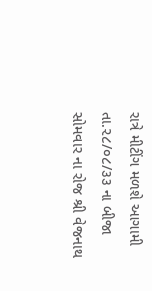રાત્રે મીટીંગ મળશે આગામી તા.૨૮/૦૮/૩૩ ના બીજા સોમવાર ના રોજ શ્રી વેજનાથ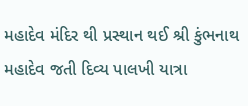મહાદેવ મંદિર થી પ્રસ્થાન થઈ શ્રી કુંભનાથ મહાદેવ જતી દિવ્ય પાલખી યાત્રા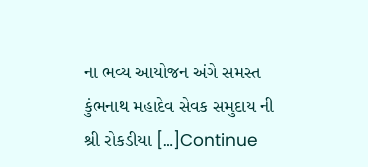ના ભવ્ય આયોજન અંગે સમસ્ત કુંભનાથ મહાદેવ સેવક સમુદાય ની શ્રી રોકડીયા […]Continue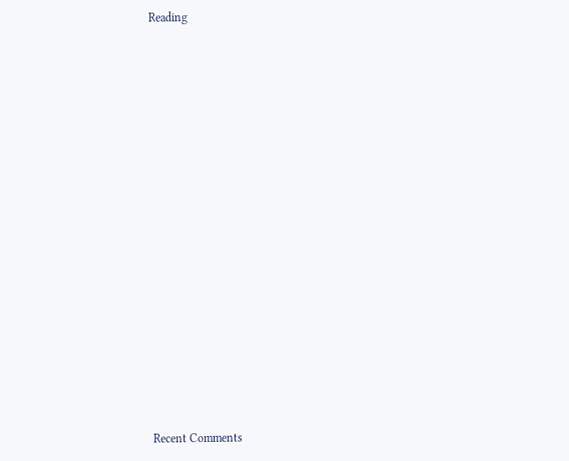Reading


















Recent Comments